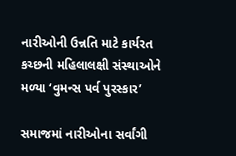નારીઓની ઉન્નતિ માટે કાર્યરત કચ્છની મહિલાલક્ષી સંસ્થાઓને મળ્યા ‘વુમન્સ પર્વ પુરસ્કાર’

સમાજમાં નારીઓના સર્વાંગી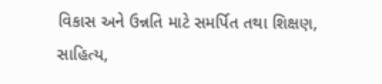વિકાસ અને ઉન્નતિ માટે સમર્પિત તથા શિક્ષણ, સાહિત્ય,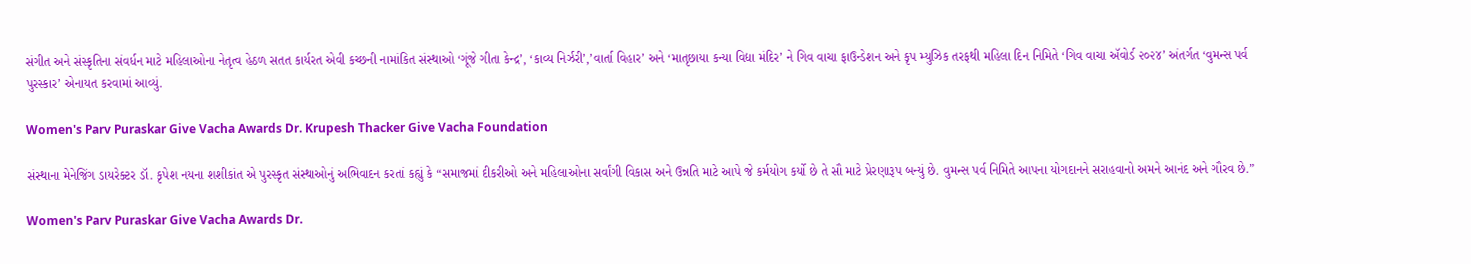સંગીત અને સંસ્કૃતિના સંવર્ધન માટે મહિલાઓના નેતૃત્વ હેઠળ સતત કાર્યરત એવી કચ્છની નામાંકિત સંસ્થાઓ ‘ગૂંજે ગીતા કેન્દ્ર’, ‘કાવ્ય નિર્ઝરી’,’વાર્તા વિહાર’ અને ‘માતૃછાયા કન્યા વિદ્યા મંદિર’ ને ગિવ વાચા ફાઉન્ડેશન અને કૃપ મ્યુઝિક તરફથી મહિલા દિન નિમિતે ‘ગિવ વાચા ઍવોર્ડ ૨૦૨૪’ અંતર્ગત ‘વુમન્સ પર્વ પુરસ્કાર’ એનાયત કરવામાં આવ્યું.

Women's Parv Puraskar Give Vacha Awards Dr. Krupesh Thacker Give Vacha Foundation

સંસ્થાના મેનેજિંગ ડાયરેક્ટર ડૉ. કૃપેશ નયના શશીકાંત એ પુરસ્કૃત સંસ્થાઓનું અભિવાદન કરતાં કહ્યું કે “સમાજમાં દીકરીઓ અને મહિલાઓના સર્વાંગી વિકાસ અને ઉન્નતિ માટે આપે જે કર્મયોગ કર્યો છે તે સૌ માટે પ્રેરણારૂપ બન્યું છે. વુમન્સ પર્વ નિમિતે આપના યોગદાનને સરાહવાનો અમને આનંદ અને ગૌરવ છે.”

Women's Parv Puraskar Give Vacha Awards Dr.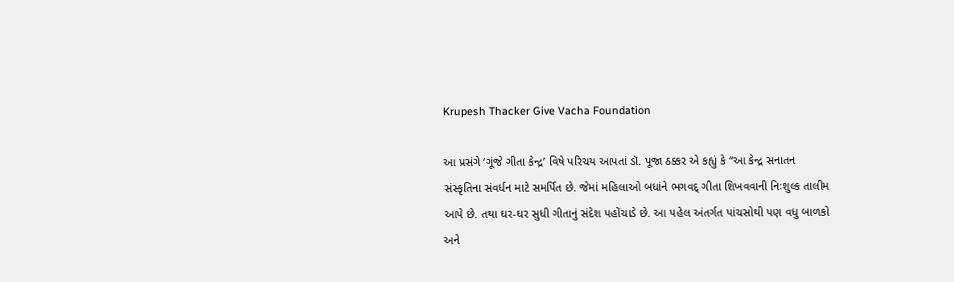Krupesh Thacker Give Vacha Foundation

આ પ્રસંગે ‘ગૂંજે ગીતા કેન્દ્ર’ વિષે પરિચય આપતાં ડૉ. પૂજા ઠક્કર એ કહ્યું કે “આ કેન્દ્ર સનાતન સંસ્કૃતિના સંવર્ધન માટે સમર્પિત છે. જેમાં મહિલાઓ બધાંને ભગવદ્ ગીતા શિખવવાની નિઃશુલ્ક તાલીમ આપે છે. તથા ઘર-ઘર સુધી ગીતાનું સંદેશ પહોંચાડે છે. આ પહેલ અંતર્ગત પાંચસોથી પણ વધુ બાળકો અને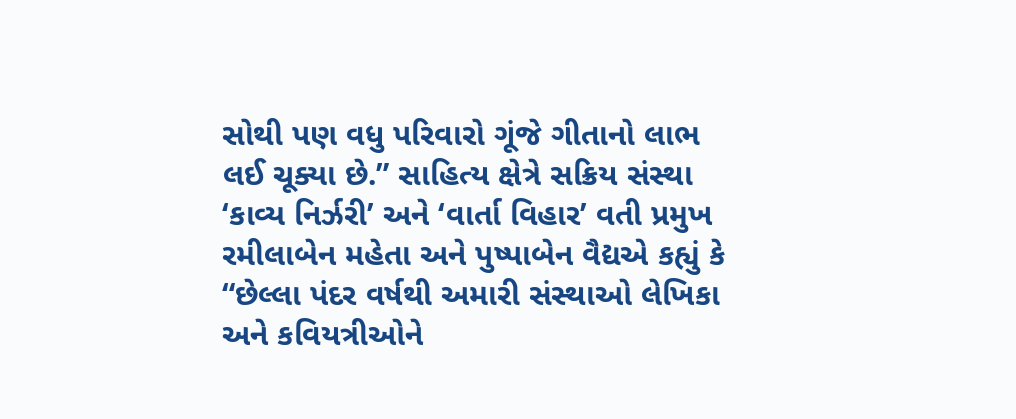સોથી પણ વધુ પરિવારો ગૂંજે ગીતાનો લાભ લઈ ચૂક્યા છે.” સાહિત્ય ક્ષેત્રે સક્રિય સંસ્થા ‘કાવ્ય નિર્ઝરી’ અને ‘વાર્તા વિહાર’ વતી પ્રમુખ રમીલાબેન મહેતા અને પુષ્પાબેન વૈદ્યએ કહ્યું કે “છેલ્લા પંદર વર્ષથી અમારી સંસ્થાઓ લેખિકા અને કવિયત્રીઓને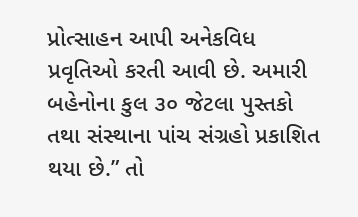પ્રોત્સાહન આપી અનેકવિધ પ્રવૃતિઓ કરતી આવી છે. અમારી બહેનોના કુલ ૩૦ જેટલા પુસ્તકો તથા સંસ્થાના પાંચ સંગ્રહો પ્રકાશિત થયા છે.” તો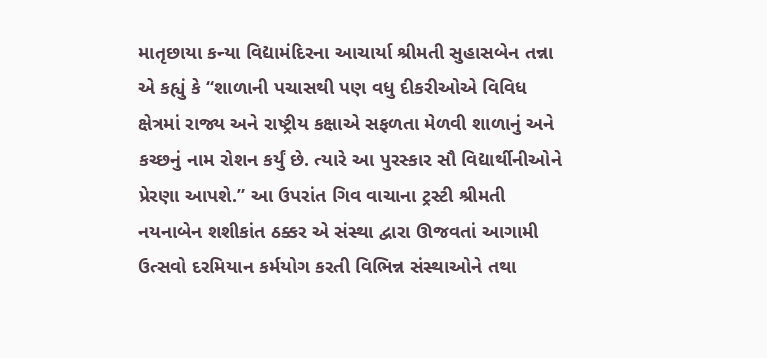માતૃછાયા કન્યા વિદ્યામંદિરના આચાર્યા શ્રીમતી સુહાસબેન તન્ના એ કહ્યું કે “શાળાની પચાસથી પણ વધુ દીકરીઓએ વિવિધ ક્ષેત્રમાં રાજ્ય અને રાષ્ટ્રીય કક્ષાએ સફળતા મેળવી શાળાનું અને કચ્છનું નામ રોશન કર્યું છે. ત્યારે આ પુરસ્કાર સૌ વિદ્યાર્થીનીઓને પ્રેરણા આપશે.” આ ઉપરાંત ગિવ વાચાના ટ્રસ્ટી શ્રીમતી નયનાબેન શશીકાંત ઠક્કર એ સંસ્થા દ્વારા ઊજવતાં આગામી ઉત્સવો દરમિયાન કર્મયોગ કરતી વિભિન્ન સંસ્થાઓને તથા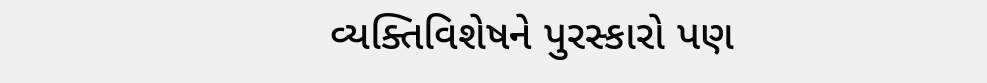વ્યક્તિવિશેષને પુરસ્કારો પણ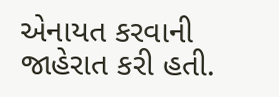એનાયત કરવાની જાહેરાત કરી હતી.